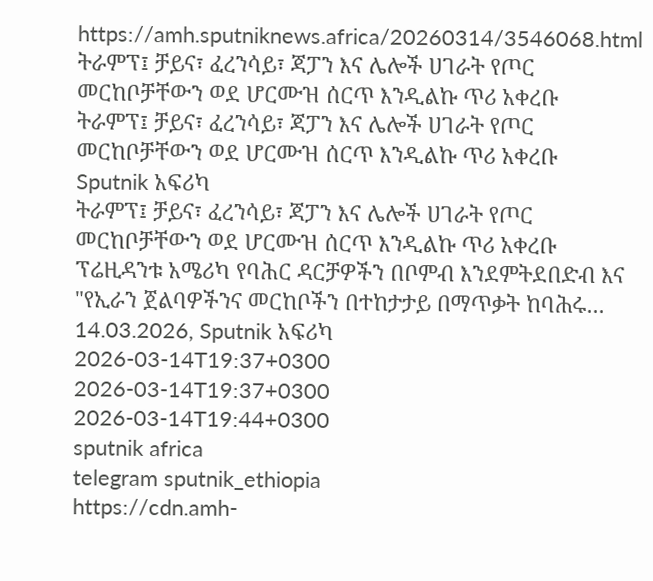https://amh.sputniknews.africa/20260314/3546068.html
ትራምፕ፤ ቻይና፣ ፈረንሳይ፣ ጃፓን እና ሌሎች ሀገራት የጦር መርከቦቻቸውን ወደ ሆርሙዝ ሰርጥ እንዲልኩ ጥሪ አቀረቡ
ትራምፕ፤ ቻይና፣ ፈረንሳይ፣ ጃፓን እና ሌሎች ሀገራት የጦር መርከቦቻቸውን ወደ ሆርሙዝ ሰርጥ እንዲልኩ ጥሪ አቀረቡ
Sputnik አፍሪካ
ትራምፕ፤ ቻይና፣ ፈረንሳይ፣ ጃፓን እና ሌሎች ሀገራት የጦር መርከቦቻቸውን ወደ ሆርሙዝ ሰርጥ እንዲልኩ ጥሪ አቀረቡ ፕሬዚዳንቱ አሜሪካ የባሕር ዳርቻዎችን በቦምብ እንደምትደበድብ እና "የኢራን ጀልባዎችንና መርከቦችን በተከታታይ በማጥቃት ከባሕሩ... 14.03.2026, Sputnik አፍሪካ
2026-03-14T19:37+0300
2026-03-14T19:37+0300
2026-03-14T19:44+0300
sputnik africa
telegram sputnik_ethiopia
https://cdn.amh-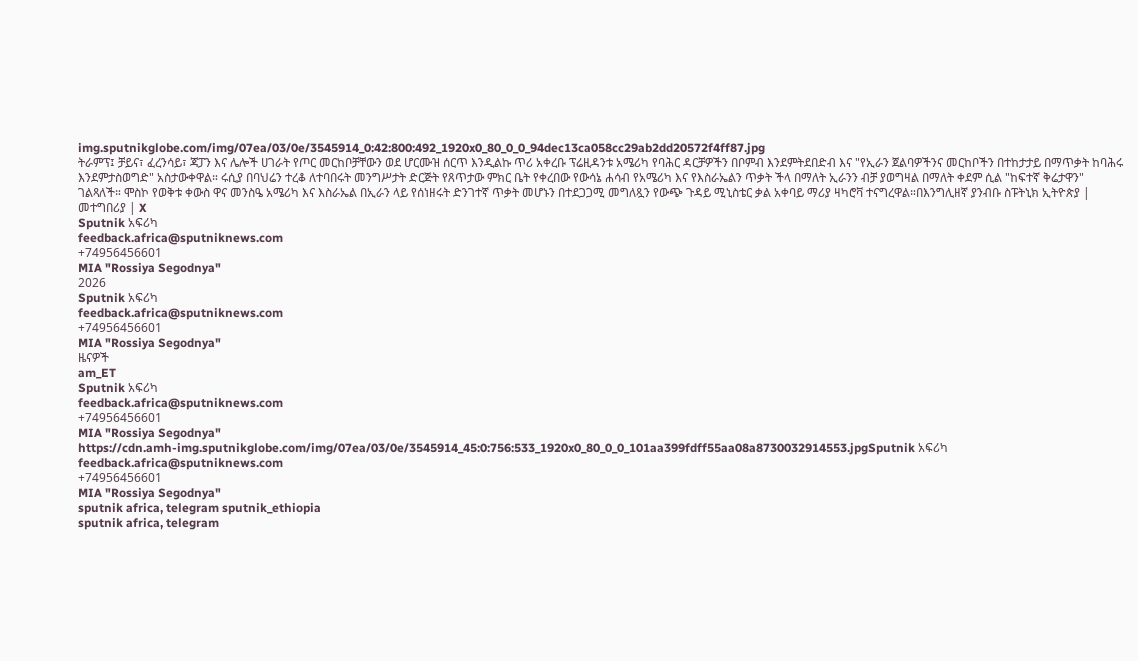img.sputnikglobe.com/img/07ea/03/0e/3545914_0:42:800:492_1920x0_80_0_0_94dec13ca058cc29ab2dd20572f4ff87.jpg
ትራምፕ፤ ቻይና፣ ፈረንሳይ፣ ጃፓን እና ሌሎች ሀገራት የጦር መርከቦቻቸውን ወደ ሆርሙዝ ሰርጥ እንዲልኩ ጥሪ አቀረቡ ፕሬዚዳንቱ አሜሪካ የባሕር ዳርቻዎችን በቦምብ እንደምትደበድብ እና "የኢራን ጀልባዎችንና መርከቦችን በተከታታይ በማጥቃት ከባሕሩ እንደምታስወግድ" አስታውቀዋል። ሩሲያ በባህሬን ተረቆ ለተባበሩት መንግሥታት ድርጅት የጸጥታው ምክር ቤት የቀረበው የውሳኔ ሐሳብ የአሜሪካ እና የእስራኤልን ጥቃት ችላ በማለት ኢራንን ብቻ ያወግዛል በማለት ቀደም ሲል "ከፍተኛ ቅሬታዋን" ገልጻለች። ሞስኮ የወቅቱ ቀውስ ዋና መንስዔ አሜሪካ እና እስራኤል በኢራን ላይ የሰነዘሩት ድንገተኛ ጥቃት መሆኑን በተደጋጋሚ መግለጿን የውጭ ጉዳይ ሚኒስቴር ቃል አቀባይ ማሪያ ዛካሮቫ ተናግረዋል።በእንግሊዘኛ ያንብቡ ስፑትኒክ ኢትዮጵያ | መተግበሪያ | X
Sputnik አፍሪካ
feedback.africa@sputniknews.com
+74956456601
MIA "Rossiya Segodnya"
2026
Sputnik አፍሪካ
feedback.africa@sputniknews.com
+74956456601
MIA "Rossiya Segodnya"
ዜናዎች
am_ET
Sputnik አፍሪካ
feedback.africa@sputniknews.com
+74956456601
MIA "Rossiya Segodnya"
https://cdn.amh-img.sputnikglobe.com/img/07ea/03/0e/3545914_45:0:756:533_1920x0_80_0_0_101aa399fdff55aa08a8730032914553.jpgSputnik አፍሪካ
feedback.africa@sputniknews.com
+74956456601
MIA "Rossiya Segodnya"
sputnik africa, telegram sputnik_ethiopia
sputnik africa, telegram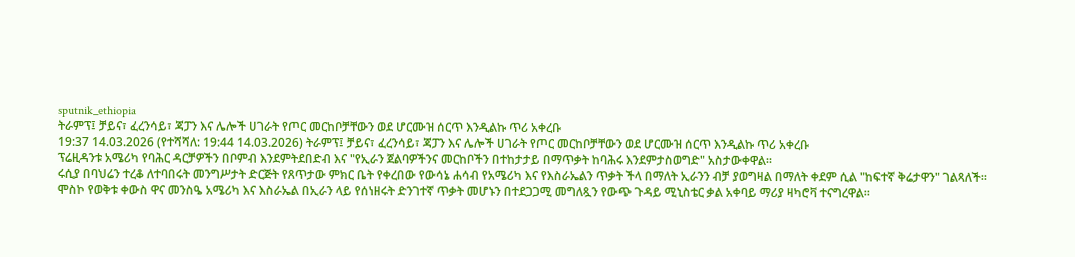sputnik_ethiopia
ትራምፕ፤ ቻይና፣ ፈረንሳይ፣ ጃፓን እና ሌሎች ሀገራት የጦር መርከቦቻቸውን ወደ ሆርሙዝ ሰርጥ እንዲልኩ ጥሪ አቀረቡ
19:37 14.03.2026 (የተሻሻለ: 19:44 14.03.2026) ትራምፕ፤ ቻይና፣ ፈረንሳይ፣ ጃፓን እና ሌሎች ሀገራት የጦር መርከቦቻቸውን ወደ ሆርሙዝ ሰርጥ እንዲልኩ ጥሪ አቀረቡ
ፕሬዚዳንቱ አሜሪካ የባሕር ዳርቻዎችን በቦምብ እንደምትደበድብ እና "የኢራን ጀልባዎችንና መርከቦችን በተከታታይ በማጥቃት ከባሕሩ እንደምታስወግድ" አስታውቀዋል።
ሩሲያ በባህሬን ተረቆ ለተባበሩት መንግሥታት ድርጅት የጸጥታው ምክር ቤት የቀረበው የውሳኔ ሐሳብ የአሜሪካ እና የእስራኤልን ጥቃት ችላ በማለት ኢራንን ብቻ ያወግዛል በማለት ቀደም ሲል "ከፍተኛ ቅሬታዋን" ገልጻለች።
ሞስኮ የወቅቱ ቀውስ ዋና መንስዔ አሜሪካ እና እስራኤል በኢራን ላይ የሰነዘሩት ድንገተኛ ጥቃት መሆኑን በተደጋጋሚ መግለጿን የውጭ ጉዳይ ሚኒስቴር ቃል አቀባይ ማሪያ ዛካሮቫ ተናግረዋል።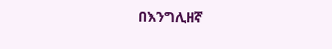በእንግሊዘኛ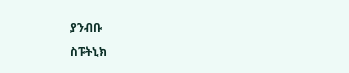ያንብቡ
ስፑትኒክ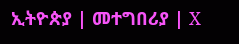ኢትዮጵያ | መተግበሪያ | X